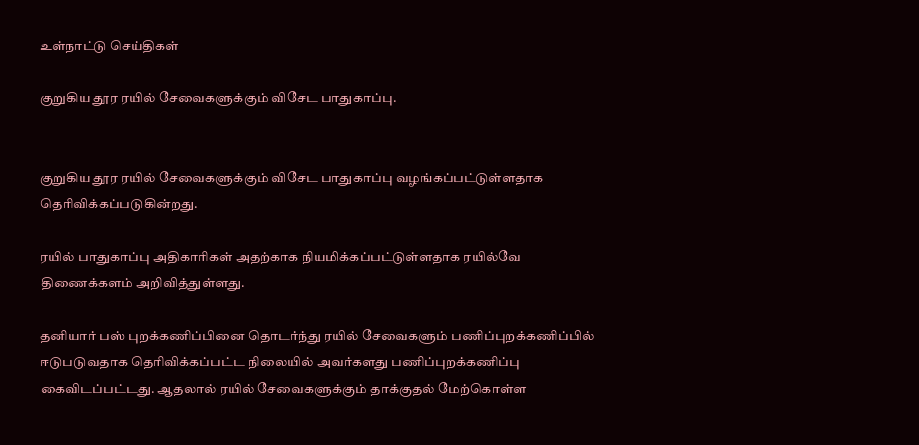உள்நாட்டு செய்திகள்

குறுகிய தூர ரயில் சேவைகளுக்கும் விசேட பாதுகாப்பு.


குறுகிய தூர ரயில் சேவைகளுக்கும் விசேட பாதுகாப்பு வழங்கப்பட்டுள்ளதாக தெரிவிக்கப்படுகின்றது.

ரயில் பாதுகாப்பு அதிகாரிகள் அதற்காக நியமிக்கப்பட்டுள்ளதாக ரயில்வே திணைக்களம் அறிவித்துள்ளது.

தனியார் பஸ் புறக்கணிப்பினை தொடர்ந்து ரயில் சேவைகளும் பணிப்புறக்கணிப்பில் ஈடுபடுவதாக தெரிவிக்கப்பட்ட நிலையில் அவர்களது பணிப்புறக்கணிப்பு கைவிடப்பட்டது. ஆதலால் ரயில் சேவைகளுக்கும் தாக்குதல் மேற்கொள்ள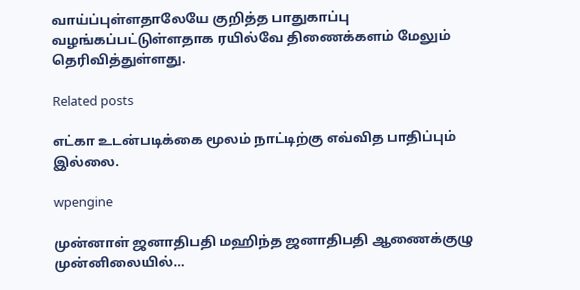வாய்ப்புள்ளதாலேயே குறித்த பாதுகாப்பு வழங்கப்பட்டுள்ளதாக ரயில்வே திணைக்களம் மேலும் தெரிவித்துள்ளது.

Related posts

எட்கா உடன்படிக்கை மூலம் நாட்டிற்கு எவ்வித பாதிப்பும் இல்லை.

wpengine

முன்னாள் ஜனாதிபதி மஹிந்த ஜனாதிபதி ஆணைக்குழு முன்னிலையில்…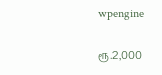wpengine

ரூ.2,000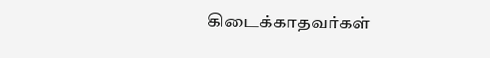கிடைக்காதவர்கள்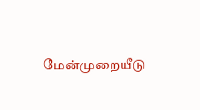மேன்முறையீடு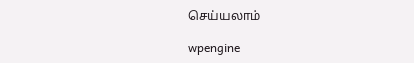செய்யலாம்

wpengine